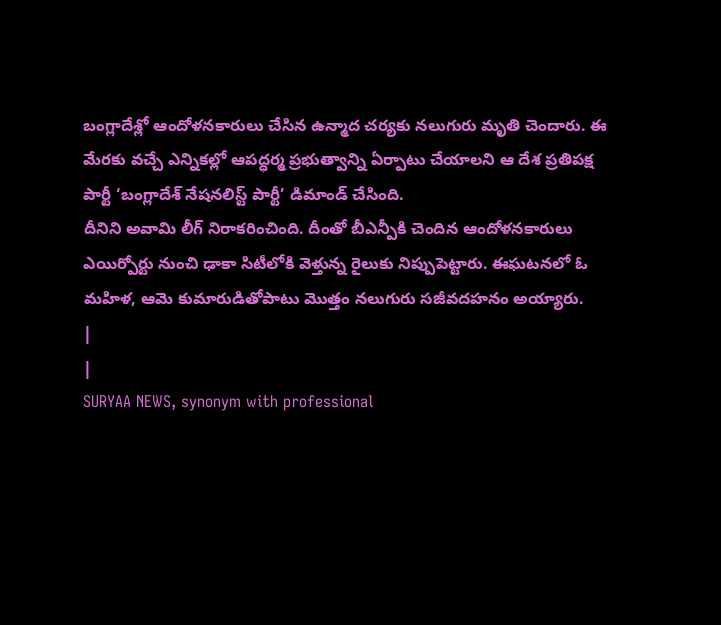బంగ్లాదేశ్లో ఆందోళనకారులు చేసిన ఉన్మాద చర్యకు నలుగురు మృతి చెందారు. ఈ మేరకు వచ్చే ఎన్నికల్లో ఆపద్ధర్మ ప్రభుత్వాన్ని ఏర్పాటు చేయాలని ఆ దేశ ప్రతిపక్ష పార్టీ ‘బంగ్లాదేశ్ నేషనలిస్ట్ పార్టీ’ డిమాండ్ చేసింది.
దీనిని అవామి లీగ్ నిరాకరించింది. దీంతో బీఎన్పీకి చెందిన ఆందోళనకారులు ఎయిర్పోర్టు నుంచి ఢాకా సిటీలోకి వెళ్తున్న రైలుకు నిప్పుపెట్టారు. ఈఘటనలో ఓ మహిళ, ఆమె కుమారుడితోపాటు మొత్తం నలుగురు సజీవదహనం అయ్యారు.
|
|
SURYAA NEWS, synonym with professional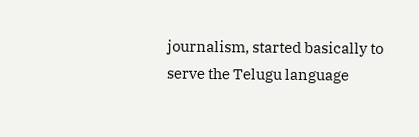journalism, started basically to serve the Telugu language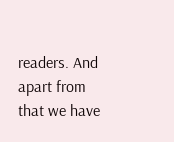readers. And apart from that we have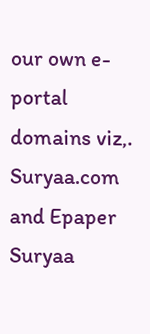our own e-portal domains viz,. Suryaa.com and Epaper Suryaa